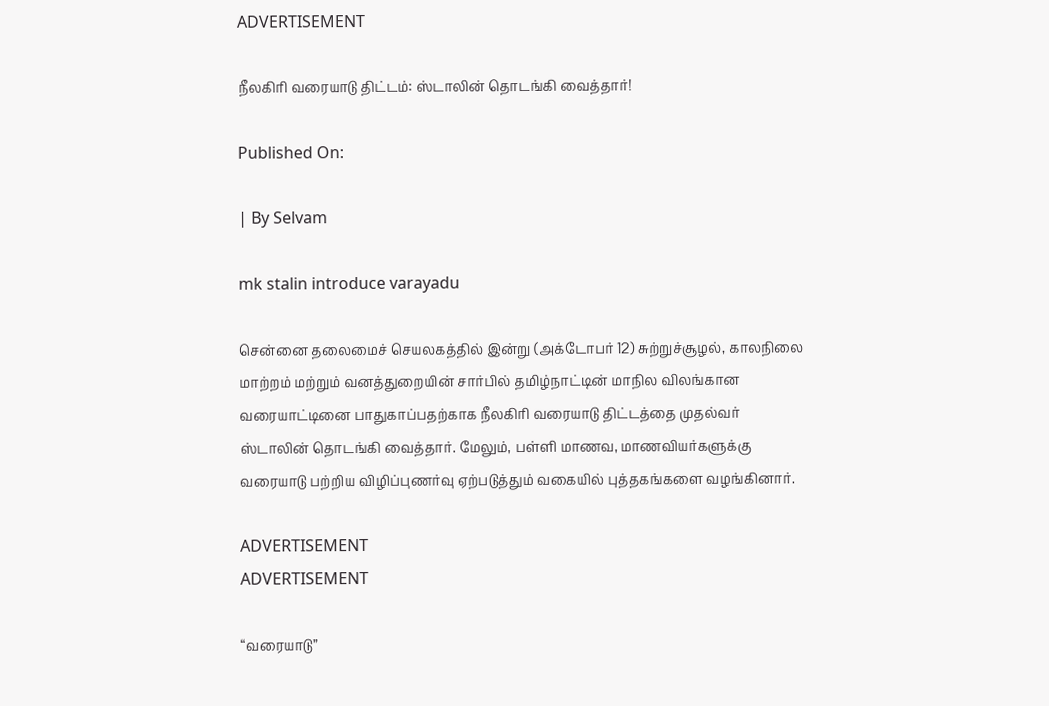ADVERTISEMENT

நீலகிரி வரையாடு திட்டம்: ஸ்டாலின் தொடங்கி வைத்தார்!

Published On:

| By Selvam

mk stalin introduce varayadu

சென்னை தலைமைச்‌ செயலகத்தில்‌ இன்று (அக்டோபர் 12) சுற்றுச்சூழல்‌, காலநிலை மாற்றம்‌ மற்றும்‌ வனத்துறையின்‌ சார்பில்‌ தமிழ்நாட்டின்‌ மாநில விலங்கான வரையாட்டினை பாதுகாப்பதற்காக நீலகிரி வரையாடு திட்டத்தை முதல்வர் ஸ்டாலின் தொடங்கி வைத்தார்‌. மேலும்‌, பள்ளி மாணவ, மாணவியர்களுக்கு வரையாடு பற்றிய விழிப்புணர்வு ஏற்படுத்தும்‌ வகையில்‌ புத்தகங்களை வழங்கினார்‌.

ADVERTISEMENT
ADVERTISEMENT

“வரையாடு”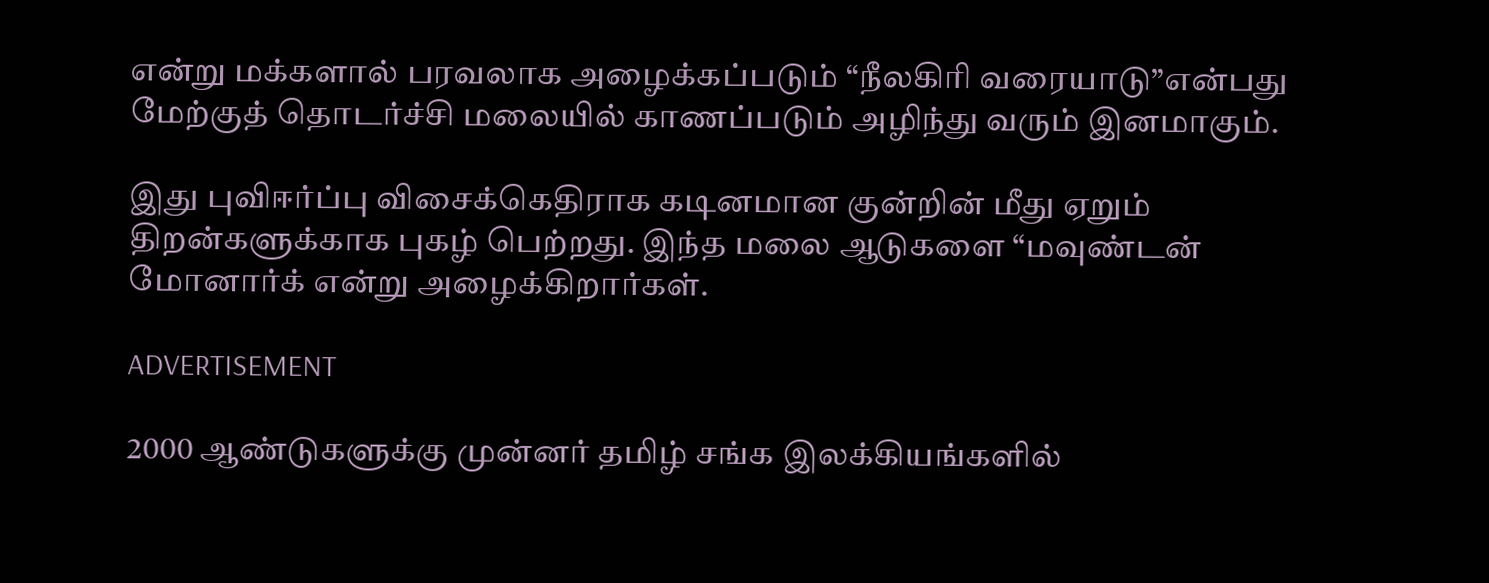என்று மக்களால்‌ பரவலாக அழைக்கப்படும்‌ “நீலகிரி வரையாடு”என்பது மேற்குத்‌ தொடர்ச்சி மலையில்‌ காணப்படும்‌ அழிந்து வரும்‌ இனமாகும்‌.

இது புவிஈர்ப்பு விசைக்கெதிராக கடினமான குன்றின்‌ மீது ஏறும்‌ திறன்களுக்காக புகழ்‌ பெற்றது. இந்த மலை ஆடுகளை “மவுண்டன்‌ மோனார்க்‌ என்று அழைக்கிறார்கள்‌.

ADVERTISEMENT

2000 ஆண்டுகளுக்கு முன்னர்‌ தமிழ்‌ சங்க இலக்கியங்களில்‌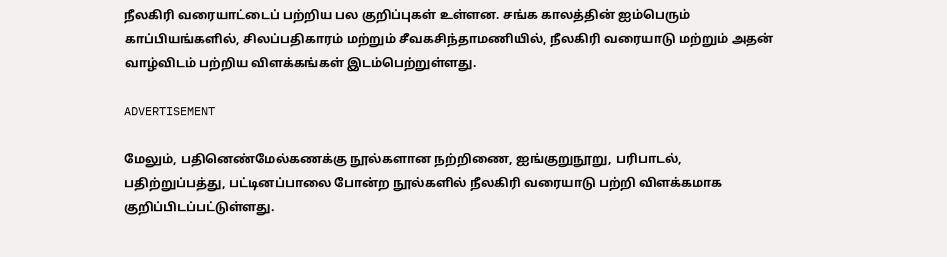நீலகிரி வரையாட்டைப்‌ பற்றிய பல குறிப்புகள்‌ உள்ளன. சங்க காலத்தின்‌ ஐம்பெரும்‌ காப்பியங்களில்‌, சிலப்பதிகாரம்‌ மற்றும்‌ சீவகசிந்தாமணியில்‌, நீலகிரி வரையாடு மற்றும்‌ அதன்‌ வாழ்விடம்‌ பற்றிய விளக்கங்கள்‌ இடம்பெற்றுள்ளது.

ADVERTISEMENT

மேலும்‌, பதினெண்மேல்கணக்கு நூல்களான நற்றிணை, ஐங்குறுநூறு, பரிபாடல்‌, பதிற்றுப்பத்து, பட்டினப்பாலை போன்ற நூல்களில்‌ நீலகிரி வரையாடு பற்றி விளக்கமாக குறிப்பிடப்பட்டுள்ளது.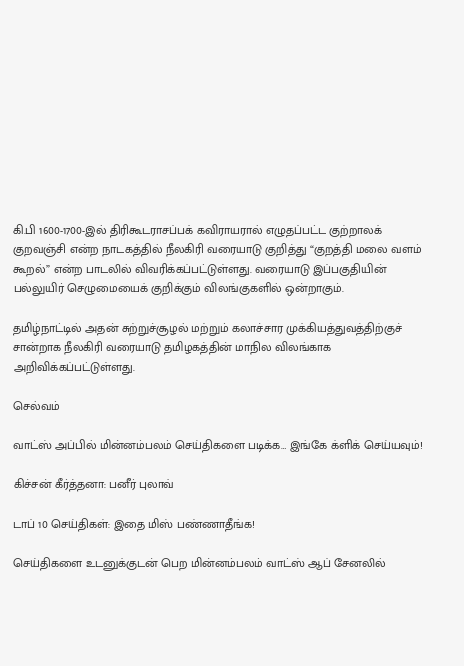கி.பி 1600-1700-இல்‌ திரிகூடராசப்பக்‌ கவிராயரால்‌ எழுதப்பட்ட குற்றாலக்‌ குறவஞ்சி என்ற நாடகத்தில்‌ நீலகிரி வரையாடு குறித்து “குறத்தி மலை வளம்‌ கூறல்‌” என்ற பாடலில்‌ விவரிக்கப்பட்டுள்ளது. வரையாடு இப்பகுதியின்‌ பல்லுயிர்‌ செழுமையைக்‌ குறிக்கும்‌ விலங்குகளில்‌ ஒன்றாகும்‌.

தமிழ்நாட்டில் அதன் சுற்றுச்சூழல் மற்றும் கலாச்சார முக்கியத்துவத்திற்குச் சான்றாக நீலகிரி வரையாடு தமிழகத்தின் மாநில விலங்காக அறிவிக்கப்பட்டுள்ளது.

செல்வம்

வாட்ஸ் அப்பில் மின்னம்பலம் செய்திகளை படிக்க… இங்கே க்ளிக் செய்யவும்!

கிச்சன் கீர்த்தனா: பனீர் புலாவ்

டாப் 10 செய்திகள்: இதை மிஸ் பண்ணாதீங்க!

செய்திகளை உடனுக்குடன் பெற மின்னம்பலம் வாட்ஸ் ஆப் சேனலில்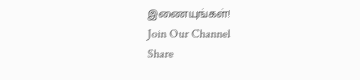இணையுங்கள்!
Join Our Channel
Share